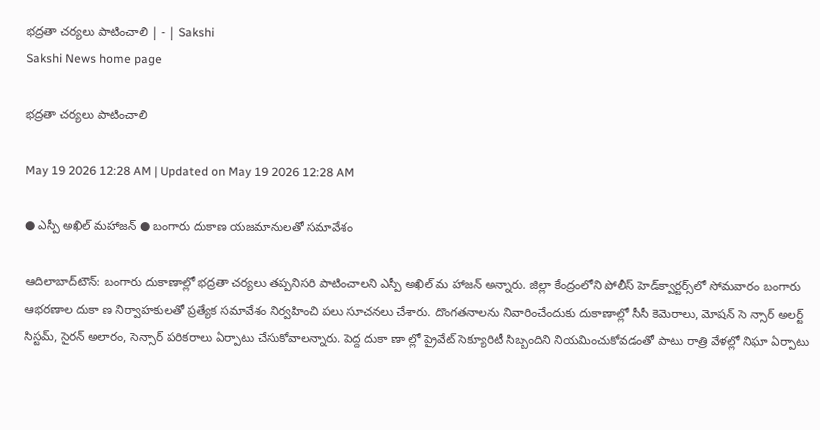భద్రతా చర్యలు పాటించాలి | - | Sakshi
Sakshi News home page

భద్రతా చర్యలు పాటించాలి

May 19 2026 12:28 AM | Updated on May 19 2026 12:28 AM

● ఎస్పీ అఖిల్‌ మహాజన్‌ ● బంగారు దుకాణ యజమానులతో సమావేశం

ఆదిలాబాద్‌టౌన్‌: బంగారు దుకాణాల్లో భద్రతా చర్యలు తప్పనిసరి పాటించాలని ఎస్పీ అఖిల్‌ మ హాజన్‌ అన్నారు. జిల్లా కేంద్రంలోని పోలీస్‌ హెడ్‌క్వార్టర్స్‌లో సోమవారం బంగారు ఆభరణాల దుకా ణ నిర్వాహకులతో ప్రత్యేక సమావేశం నిర్వహించి పలు సూచనలు చేశారు. దొంగతనాలను నివారించేందుకు దుకాణాల్లో సీసీ కెమెరాలు, మోషన్‌ సె న్సార్‌ అలర్ట్‌ సిస్టమ్‌, సైరన్‌ అలారం, సెన్సార్‌ పరికరాలు ఏర్పాటు చేసుకోవాలన్నారు. పెద్ద దుకా ణా ల్లో ప్రైవేట్‌ సెక్యూరిటీ సిబ్బందిని నియమించుకోవడంతో పాటు రాత్రి వేళల్లో నిఘా ఏర్పాటు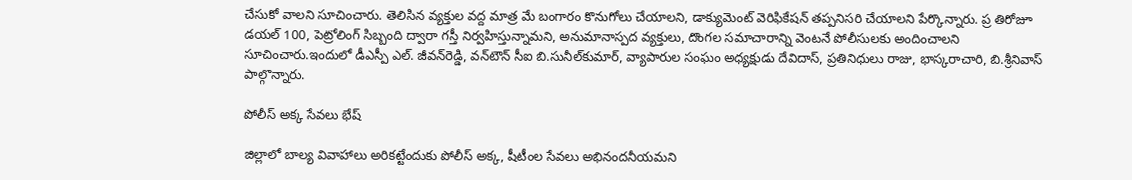చేసుకో వాలని సూచించారు. తెలిసిన వ్యక్తుల వద్ద మాత్ర మే బంగారం కొనుగోలు చేయాలని, డాక్యుమెంట్‌ వెరిఫికేషన్‌ తప్పనిసరి చేయాలని పేర్కొన్నారు. ప్ర తిరోజూ డయల్‌ 100, పెట్రోలింగ్‌ సిబ్బంది ద్వారా గస్తీ నిర్వహిస్తున్నామని, అనుమానాస్పద వ్యక్తులు, దొంగల సమాచారాన్ని వెంటనే పోలీసులకు అందించాలని సూచించారు.ఇందులో డీఎస్పీ ఎల్‌. జీవన్‌రెడ్డి, వన్‌టౌన్‌ సీఐ బి.సునీల్‌కుమార్‌, వ్యాపారుల సంఘం అధ్యక్షుడు దేవిదాస్‌, ప్రతినిధులు రాజు, భాస్కరాచారి, బి.శ్రీనివాస్‌ పాల్గొన్నారు.

పోలీస్‌ అక్క సేవలు భేష్‌

జిల్లాలో బాల్య వివాహాలు అరికట్టేందుకు పోలీస్‌ అక్క, షీటీంల సేవలు అభినందనీయమని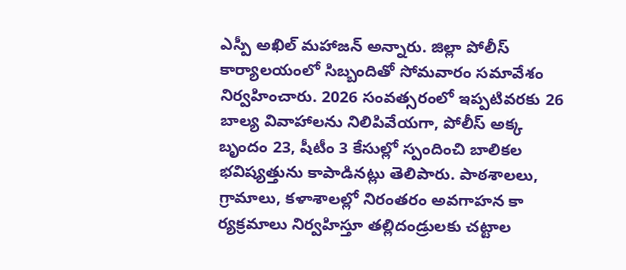ఎస్పీ అఖిల్‌ మహాజన్‌ అన్నారు. జిల్లా పోలీస్‌ కార్యాలయంలో సిబ్బందితో సోమవారం సమావేశం నిర్వహించారు. 2026 సంవత్సరంలో ఇప్పటివరకు 26 బాల్య వివాహాలను నిలిపివేయగా, పోలీస్‌ అక్క బృందం 23, షీటీం 3 కేసుల్లో స్పందించి బాలికల భవిష్యత్తును కాపాడినట్లు తెలిపారు. పాఠశాలలు, గ్రామాలు, కళాశాలల్లో నిరంతరం అవగాహన కా ర్యక్రమాలు నిర్వహిస్తూ తల్లిదండ్రులకు చట్టాల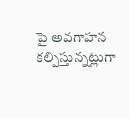పై అవగాహన కల్పిస్తున్నట్లుగా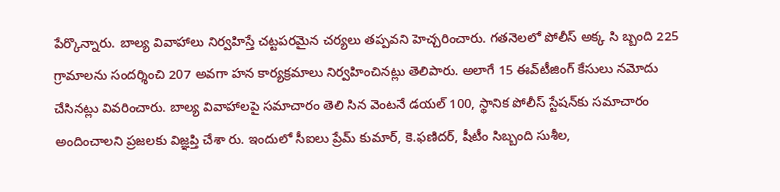పేర్కొన్నారు. బాల్య వివాహాలు నిర్వహిస్తే చట్టపరమైన చర్యలు తప్పవని హెచ్చరించారు. గతనెలలో పోలీస్‌ అక్క సి బ్బంది 225 గ్రామాలను సందర్శించి 207 అవగా హన కార్యక్రమాలు నిర్వహించినట్లు తెలిపారు. అలాగే 15 ఈవ్‌టీజింగ్‌ కేసులు నమోదు చేసినట్లు వివరించారు. బాల్య వివాహాలపై సమాచారం తెలి సిన వెంటనే డయల్‌ 100, స్థానిక పోలీస్‌ స్టేషన్‌కు సమాచారం అందించాలని ప్రజలకు విజ్ఞప్తి చేశా రు. ఇందులో సీఐలు ప్రేమ్‌ కుమార్‌, కె.ఫణిదర్‌, షీటీం సిబ్బంది సుశీల,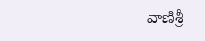వాణిశ్రీ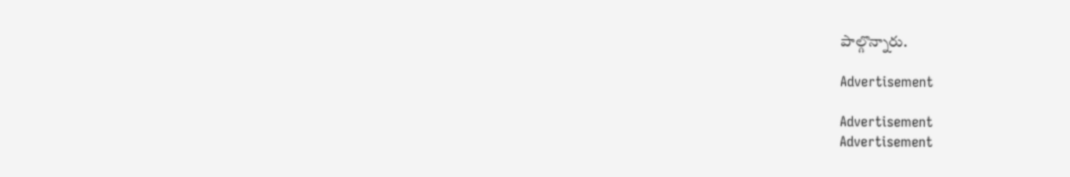పాల్గొన్నారు.

Advertisement

Advertisement
Advertisement